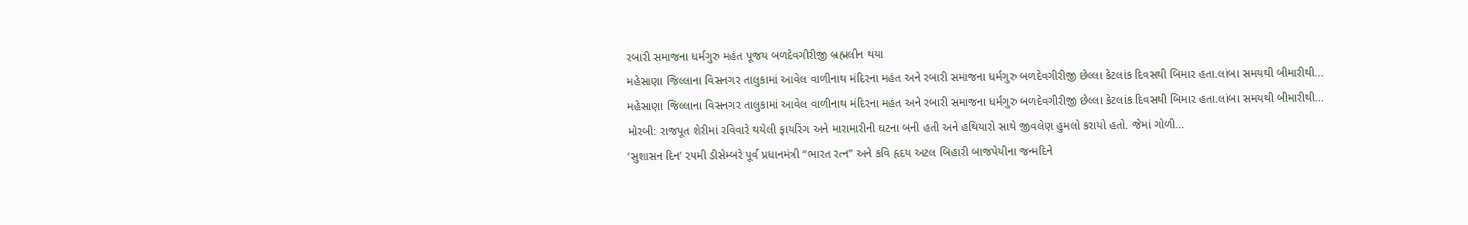રબારી સમાજના ધર્મગુરુ મહંત પૂજય બળદેવગીરીજી બ્રહ્મલીન થયા
મહેસાણા જિલ્લાના વિસનગર તાલુકામાં આવેલ વાળીનાથ મંદિરના મહંત અને રબારી સમાજના ધર્મગુરુ બળદેવગીરીજી છેલ્લા કેટલાંક દિવસથી બિમાર હતા.લાંબા સમયથી બીમારીથી...
મહેસાણા જિલ્લાના વિસનગર તાલુકામાં આવેલ વાળીનાથ મંદિરના મહંત અને રબારી સમાજના ધર્મગુરુ બળદેવગીરીજી છેલ્લા કેટલાંક દિવસથી બિમાર હતા.લાંબા સમયથી બીમારીથી...
મોરબી: રાજપૂત શેરીમાં રવિવારે થયેલી ફાયરિંગ અને મારામારીની ઘટના બની હતી અને હથિયારો સાથે જીવલેણ હુમલો કરાયો હતો. જેમાં ગોળી...
‘સુશાસન દિન’ ૨૫મી ડીસેમ્બરે પૂર્વ પ્રધાનમંત્રી “ભારત રત્ન” અને કવિ હૃદય અટલ બિહારી બાજપેયીના જન્મદિને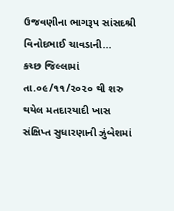ઉજવણીના ભાગરૂપ સાંસદશ્રી વિનોદભાઈ ચાવડાની...
કચ્છ જિલ્લામાં તા.૦૯/૧૧/૨૦૨૦ થી શરુ થયેલ મતદારયાદી ખાસ સંક્ષિપ્ત સુધારણાની ઝુંબેશમાં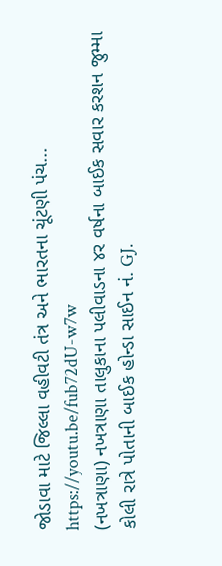જોડાવા માટે જિલ્લા વહીવટી તંત્ર અને ભારતના ચૂંટણી પંચ...
https://youtu.be/fub72dU-w7w
(નખત્રાણા) નખત્રાણા તાલુકાના પલીવાડના ૪ર વર્ષના બાઈક સવાર કરશન જુમ્મા કોલી રાત્રે પોતાની બાઈક હોન્ડા સાઈન નં. GJ.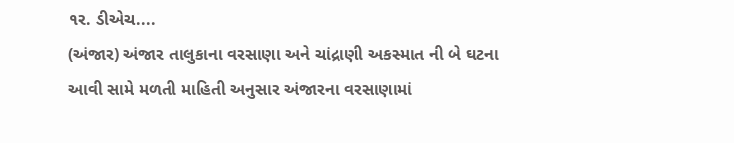૧ર. ડીએચ....
(અંજાર) અંજાર તાલુકાના વરસાણા અને ચાંદ્રાણી અકસ્માત ની બે ઘટના આવી સામે મળતી માહિતી અનુસાર અંજારના વરસાણામાં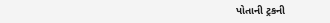પોતાની ટ્રકની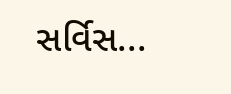સર્વિસ...